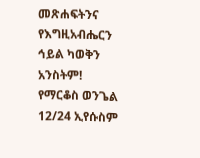መጽሐፍትንና የእግዚአብሔርን ኅይል ካወቅን አንስትም!
የማርቆስ ወንጌል 12/24 ኢየሱስም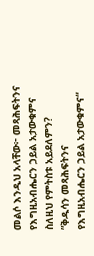መልሶ እንዲህ አላቸው፦ መጻሕፍትንና የእግዚአብሔርን ኃይል አታውቁምና ስለዚህ የምትስቱ አይደለምን? ”ቅዱሳን መጻሕፍትንና የእግዚአብሔርን ኃይል አታውቁምና“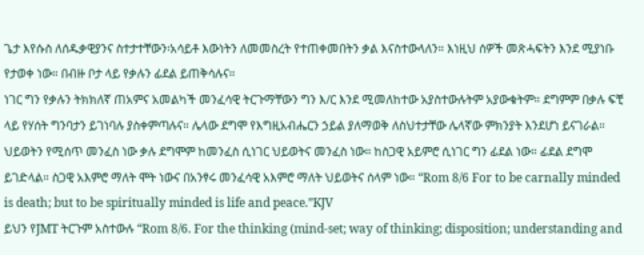ጌታ እየሱስ ለሰዱቃዊያንና ስተታተቸውን፡አሳይቶ እውነትን ለመመስረት የተጠቀመበትን ቃል እናስተውላለን። እነዚህ ሰዎች መጽሓፍትን እንደ ሚያነቡ የታወቀ ነው። በብዙ ቦታ ላይ የቃሉን ፊደል ይጠቅሳሉና።
ነገር ግን የቃሉን ትክክለኛ ጠአምና አመልካች መንፈሳዊ ትርጉማቸውን ግን እ/ር እንደ ሚመለከተው አያስተውሉትም አያውቁትም። ደግምም በቃሉ ፍቺ ላይ የሃሰት ግንባታን ይገነባሉ ያስቀምጣሉና። ሌላው ደግሞ የእግዚአብሔርን ኃይል ያለማወቅ ለስህተታቸው ሌላኛው ምክንያት እንደሆነ ይናገራል። ህይወትን የሚሰጥ መንፈስ ነው ቃሉ ደግሞም ከመንፈስ ሲነገር ህይወትና መንፈስ ነው። ከስጋዊ አይምሮ ሲነገር ግን ፊደል ነው። ፊደል ደግሞ ይገድላል። ስጋዊ አእምሮ ማለት ሞት ነውና በአንፃሩ መንፈሳዊ አእምሮ ማለት ህይወትና ሰላም ነው። “Rom 8/6 For to be carnally minded is death; but to be spiritually minded is life and peace.”KJV
ይህን የJMT ትርጉም አስተውሉ “Rom 8/6. For the thinking (mind-set; way of thinking; disposition; understanding and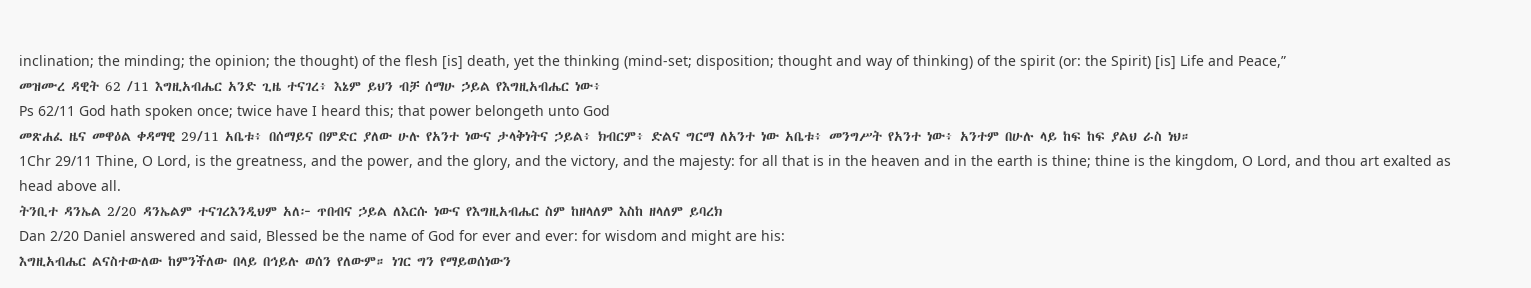inclination; the minding; the opinion; the thought) of the flesh [is] death, yet the thinking (mind-set; disposition; thought and way of thinking) of the spirit (or: the Spirit) [is] Life and Peace,”
መዝሙረ ዳዊት 62 /11 እግዚአብሔር አንድ ጊዜ ተናገረ፥ እኔም ይህን ብቻ ሰማሁ ኃይል የእግዚአብሔር ነው፥
Ps 62/11 God hath spoken once; twice have I heard this; that power belongeth unto God
መጽሐፈ ዜና መዋዕል ቀዳማዊ 29/11 አቤቱ፥ በሰማይና በምድር ያለው ሁሉ የአንተ ነውና ታላቅነትና ኃይል፥ ክብርም፥ ድልና ግርማ ለአንተ ነው አቤቱ፥ መንግሥት የአንተ ነው፥ አንተም በሁሉ ላይ ከፍ ከፍ ያልህ ራስ ነህ።
1Chr 29/11 Thine, O Lord, is the greatness, and the power, and the glory, and the victory, and the majesty: for all that is in the heaven and in the earth is thine; thine is the kingdom, O Lord, and thou art exalted as head above all.
ትንቢተ ዳንኤል 2/20 ዳንኤልም ተናገረእንዲህም አለ፦ ጥበብና ኃይል ለእርሱ ነውና የእግዚአብሔር ስም ከዘላለም እስከ ዘላለም ይባረክ
Dan 2/20 Daniel answered and said, Blessed be the name of God for ever and ever: for wisdom and might are his:
እግዚአብሔር ልናስተውለው ከምንችለው በላይ በኅይሉ ወሰን የለውም። ነገር ግን የማይወሰነውን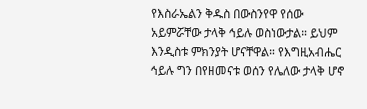የእስራኤልን ቅዱስ በውስንየዋ የሰው አይምሯቸው ታላቅ ኅይሉ ወስነውታል። ይህም እንዲስቱ ምክንያት ሆናቸዋል። የእግዚአብሔር ኅይሉ ግን በየዘመናቱ ወሰን የሌለው ታላቅ ሆኖ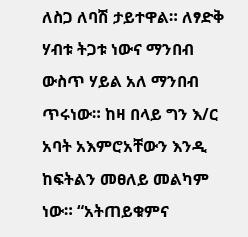ለስጋ ለባሽ ታይተዋል። ለፃድቅ ሃብቱ ትጋቱ ነውና ማንበብ ውስጥ ሃይል አለ ማንበብ ጥሩነው። ከዛ በላይ ግን እ/ር አባት አእምሮአቸውን እንዲ ከፍትልን መፀለይ መልካም ነው። “አትጠይቁምና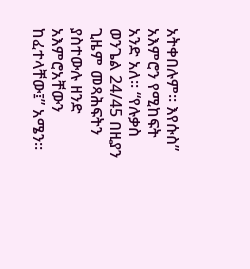አትቀበሉም። እየሱስ” አእምሮን የሚከፍት አንድ አለ። “የሉቃስ ወንጌል 24/45 በዚያን ጊዜም መጻሕፍትን ያስተውሉ ዘንድ አእምሮአቸውን ከፈተላቸው፤” አሜን።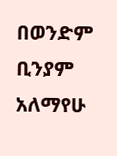በወንድም ቢንያም አለማየሁ